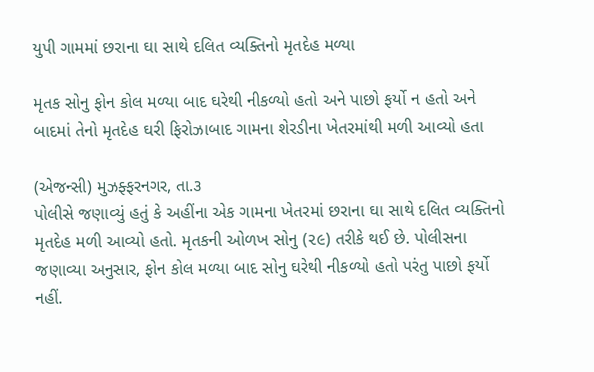યુપી ગામમાં છરાના ઘા સાથે દલિત વ્યક્તિનો મૃતદેહ મળ્યા

મૃતક સોનુ ફોન કોલ મળ્યા બાદ ઘરેથી નીકળ્યો હતો અને પાછો ફર્યો ન હતો અને બાદમાં તેનો મૃતદેહ ઘરી ફિરોઝાબાદ ગામના શેરડીના ખેતરમાંથી મળી આવ્યો હતા

(એજન્સી) મુઝફ્ફરનગર, તા.૩
પોલીસે જણાવ્યું હતું કે અહીંના એક ગામના ખેતરમાં છરાના ઘા સાથે દલિત વ્યક્તિનો મૃતદેહ મળી આવ્યો હતો. મૃતકની ઓળખ સોનુ (૨૯) તરીકે થઈ છે. પોલીસના જણાવ્યા અનુસાર, ફોન કોલ મળ્યા બાદ સોનુ ઘરેથી નીકળ્યો હતો પરંતુ પાછો ફર્યો નહીં.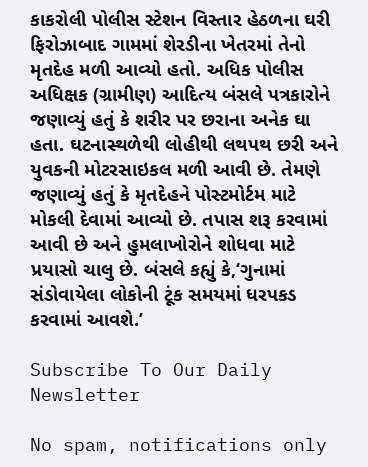કાકરોલી પોલીસ સ્ટેશન વિસ્તાર હેઠળના ઘરી ફિરોઝાબાદ ગામમાં શેરડીના ખેતરમાં તેનો મૃતદેહ મળી આવ્યો હતો. અધિક પોલીસ અધિક્ષક (ગ્રામીણ) આદિત્ય બંસલે પત્રકારોને જણાવ્યું હતું કે શરીર પર છરાના અનેક ઘા હતા. ઘટનાસ્થળેથી લોહીથી લથપથ છરી અને યુવકની મોટરસાઇકલ મળી આવી છે. તેમણે જણાવ્યું હતું કે મૃતદેહને પોસ્ટમોર્ટમ માટે મોકલી દેવામાં આવ્યો છે. તપાસ શરૂ કરવામાં આવી છે અને હુમલાખોરોને શોધવા માટે પ્રયાસો ચાલુ છે. બંસલે કહ્યું કે,‘ગુનામાં સંડોવાયેલા લોકોની ટૂંક સમયમાં ધરપકડ કરવામાં આવશે.’

Subscribe To Our Daily Newsletter

No spam, notifications only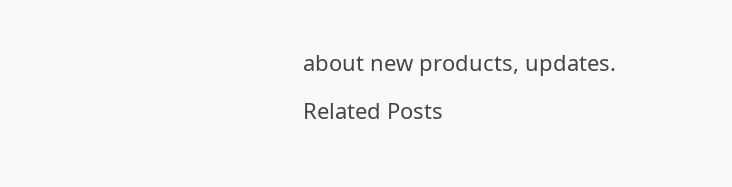about new products, updates.

Related Posts